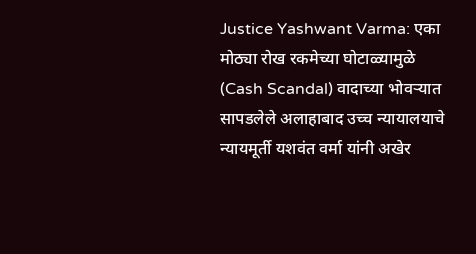Justice Yashwant Varma: एका मोठ्या रोख रकमेच्या घोटाळ्यामुळे (Cash Scandal) वादाच्या भोवऱ्यात सापडलेले अलाहाबाद उच्च न्यायालयाचे न्यायमूर्ती यशवंत वर्मा यांनी अखेर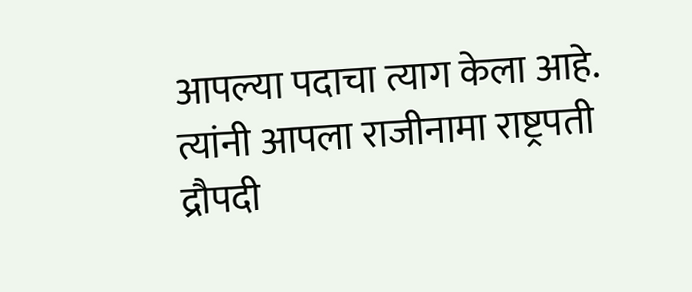आपल्या पदाचा त्याग केला आहे. त्यांनी आपला राजीनामा राष्ट्रपती द्रौपदी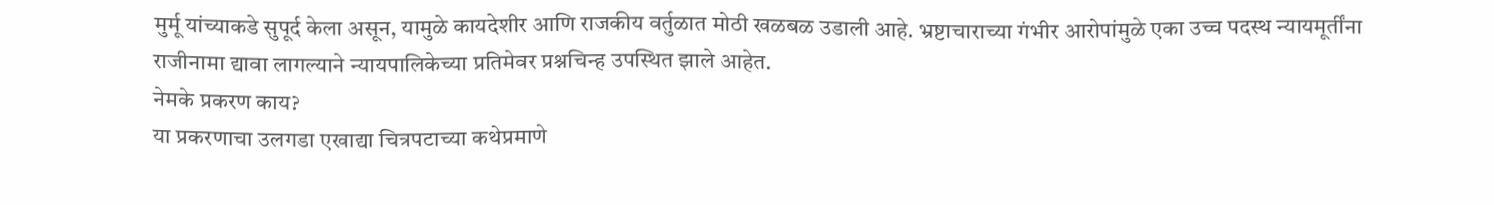मुर्मू यांच्याकडे सुपूर्द केला असून, यामुळे कायदेशीर आणि राजकीय वर्तुळात मोठी खळबळ उडाली आहे. भ्रष्टाचाराच्या गंभीर आरोपांमुळे एका उच्च पदस्थ न्यायमूर्तींना राजीनामा द्यावा लागल्याने न्यायपालिकेच्या प्रतिमेवर प्रश्नचिन्ह उपस्थित झाले आहेत.
नेमके प्रकरण काय?
या प्रकरणाचा उलगडा एखाद्या चित्रपटाच्या कथेप्रमाणे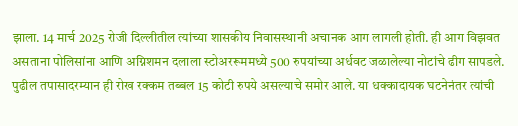झाला. 14 मार्च 2025 रोजी दिल्लीतील त्यांच्या शासकीय निवासस्थानी अचानक आग लागली होती. ही आग विझवत असताना पोलिसांना आणि अग्निशमन दलाला स्टोअररूममध्ये 500 रुपयांच्या अर्धवट जळालेल्या नोटांचे ढीग सापडले. पुढील तपासादरम्यान ही रोख रक्कम तब्बल 15 कोटी रुपये असल्याचे समोर आले. या धक्कादायक घटनेनंतर त्यांची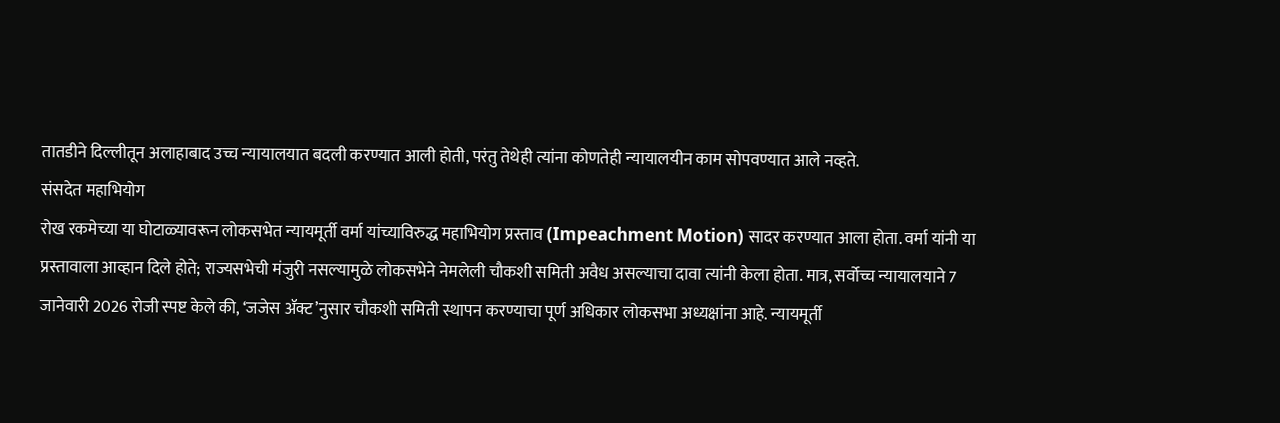तातडीने दिल्लीतून अलाहाबाद उच्च न्यायालयात बदली करण्यात आली होती, परंतु तेथेही त्यांना कोणतेही न्यायालयीन काम सोपवण्यात आले नव्हते.
संसदेत महाभियोग
रोख रकमेच्या या घोटाळ्यावरून लोकसभेत न्यायमूर्ती वर्मा यांच्याविरुद्ध महाभियोग प्रस्ताव (Impeachment Motion) सादर करण्यात आला होता. वर्मा यांनी या प्रस्तावाला आव्हान दिले होते; राज्यसभेची मंजुरी नसल्यामुळे लोकसभेने नेमलेली चौकशी समिती अवैध असल्याचा दावा त्यांनी केला होता. मात्र, सर्वोच्च न्यायालयाने 7 जानेवारी 2026 रोजी स्पष्ट केले की, ‘जजेस ॲक्ट’नुसार चौकशी समिती स्थापन करण्याचा पूर्ण अधिकार लोकसभा अध्यक्षांना आहे. न्यायमूर्ती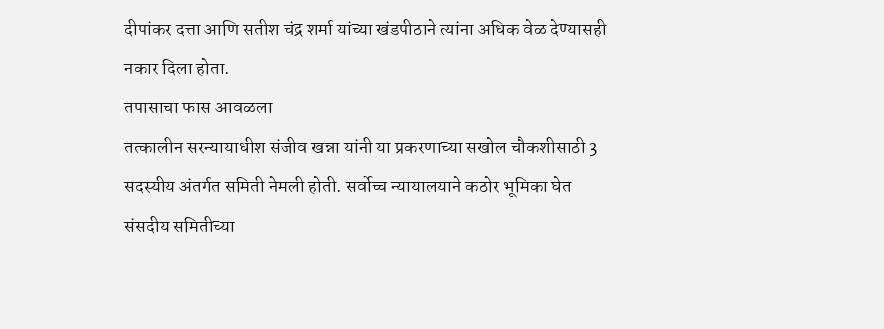दीपांकर दत्ता आणि सतीश चंद्र शर्मा यांच्या खंडपीठाने त्यांना अधिक वेळ देण्यासही नकार दिला होता.
तपासाचा फास आवळला
तत्कालीन सरन्यायाधीश संजीव खन्ना यांनी या प्रकरणाच्या सखोल चौकशीसाठी 3 सदस्यीय अंतर्गत समिती नेमली होती. सर्वोच्च न्यायालयाने कठोर भूमिका घेत संसदीय समितीच्या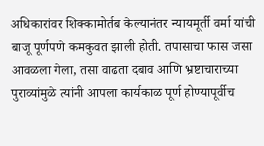अधिकारांवर शिक्कामोर्तब केल्यानंतर न्यायमूर्ती वर्मा यांची बाजू पूर्णपणे कमकुवत झाली होती. तपासाचा फास जसा आवळला गेला, तसा वाढता दबाव आणि भ्रष्टाचाराच्या पुराव्यांमुळे त्यांनी आपला कार्यकाळ पूर्ण होण्यापूर्वीच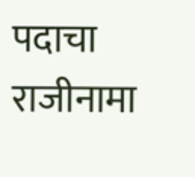पदाचा राजीनामा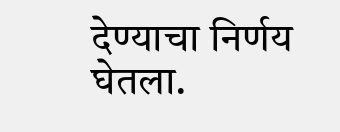देण्याचा निर्णय घेतला.